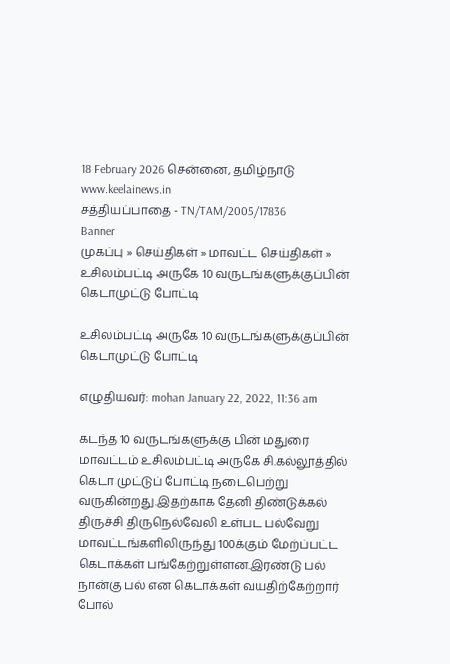18 February 2026 சென்னை, தமிழ்நாடு
www.keelainews.in
சத்தியப்பாதை - TN/TAM/2005/17836
Banner
முகப்பு » செய்திகள் » மாவட்ட செய்திகள் » உசிலம்பட்டி அருகே 10 வருடங்களுக்குப்பின் கெடாமுட்டு போட்டி

உசிலம்பட்டி அருகே 10 வருடங்களுக்குப்பின் கெடாமுட்டு போட்டி

எழுதியவர்: mohan January 22, 2022, 11:36 am

கடந்த 10 வருடங்களுக்கு பின் மதுரை மாவட்டம் உசிலம்பட்டி அருகே சி.கல்லூத்தில் கெடா முட்டுப் போட்டி நடைபெற்று வருகின்றது.இதற்காக தேனி திண்டுக்கல் திருச்சி திருநெல்வேலி உள்பட பல்வேறு மாவட்டங்களிலிருந்து 100க்கும் மேற்ப்பட்ட கெடாக்கள் பங்கேற்றுள்ளன.இரண்டு பல் நான்கு பல் என கெடாக்கள் வயதிற்கேற்றார் போல்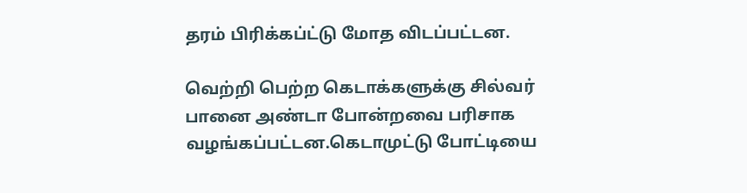தரம் பிரிக்கப்ட்டு மோத விடப்பட்டன.

வெற்றி பெற்ற கெடாக்களுக்கு சில்வர் பானை அண்டா போன்றவை பரிசாக வழங்கப்பட்டன.கெடாமுட்டு போட்டியை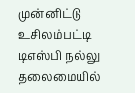முன்னிட்டு உசிலம்பட்டி டிஎஸ்பி நல்லு தலைமையில்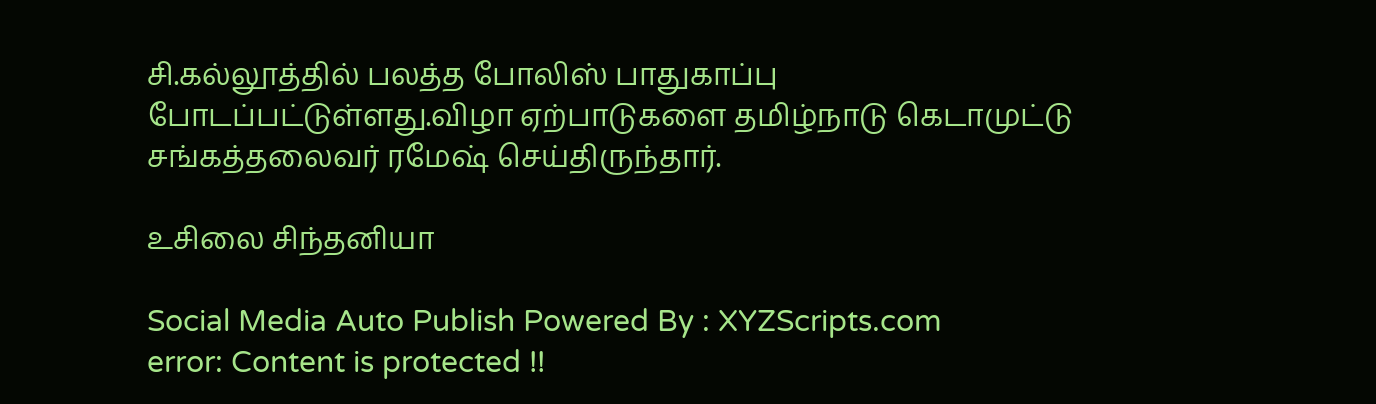சி.கல்லூத்தில் பலத்த போலிஸ் பாதுகாப்பு போடப்பட்டுள்ளது.விழா ஏற்பாடுகளை தமிழ்நாடு கெடாமுட்டு சங்கத்தலைவர் ரமேஷ் செய்திருந்தார்.

உசிலை சிந்தனியா

Social Media Auto Publish Powered By : XYZScripts.com
error: Content is protected !!